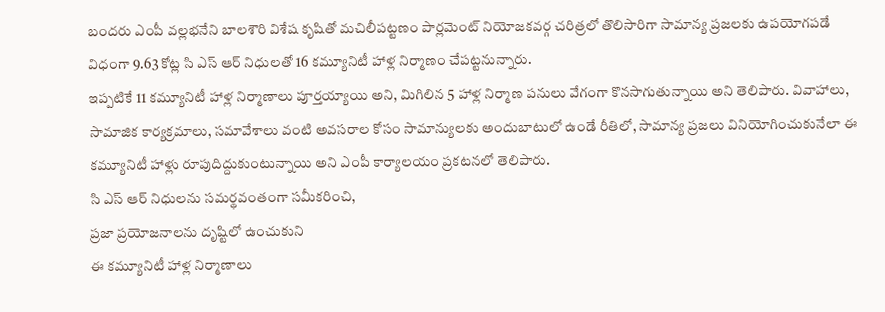బందరు ఎంపీ వల్లభనేని బాలశౌరి విశేష కృషితో మచిలీపట్టణం పార్లమెంట్ నియోజకవర్గ చరిత్రలో తొలిసారిగా సామాన్య ప్రజలకు ఉపయోగపడే విధంగా 9.63 కోట్ల సి ఎస్ ఆర్ నిధులతో 16 కమ్యూనిటీ హాళ్ల నిర్మాణం చేపట్టనున్నారు.
ఇప్పటికే 11 కమ్యూనిటీ హాళ్ల నిర్మాణాలు పూర్తయ్యాయి అని, మిగిలిన 5 హాళ్ల నిర్మాణ పనులు వేగంగా కొనసాగుతున్నాయి అని తెలిపారు. వివాహాలు, సామాజిక కార్యక్రమాలు, సమావేశాలు వంటి అవసరాల కోసం సామాన్యులకు అందుబాటులో ఉండే రీతిలో, సామాన్య ప్రజలు వినియోగించుకునేలా ఈ కమ్యూనిటీ హాళ్లు రూపుదిద్దుకుంటున్నాయి అని ఎంపీ కార్యాలయం ప్రకటనలో తెలిపారు.
సి ఎస్ ఆర్ నిధులను సమర్థవంతంగా సమీకరించి,
ప్రజా ప్రయోజనాలను దృష్టిలో ఉంచుకుని
ఈ కమ్యూనిటీ హాళ్ల నిర్మాణాలు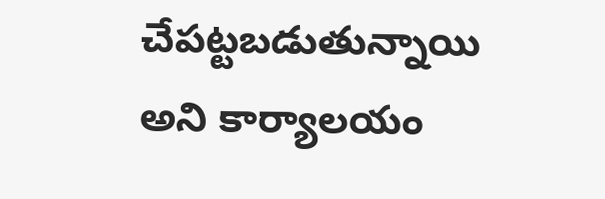చేపట్టబడుతున్నాయి అని కార్యాలయం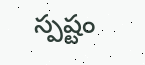స్పష్టం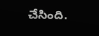చేసింది.